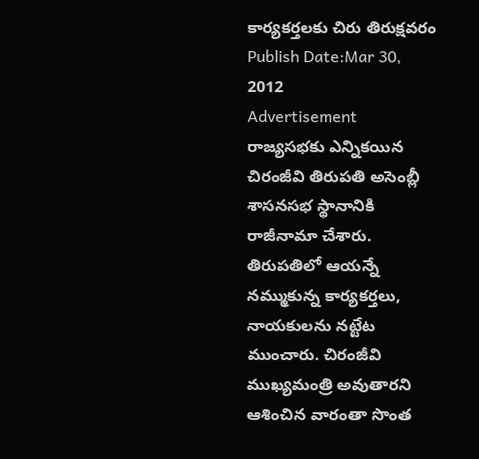కార్యకర్తలకు చిరు తిరుక్షవరం
Publish Date:Mar 30, 2012
Advertisement
రాజ్యసభకు ఎన్నికయిన చిరంజీవి తిరుపతి అసెంబ్లీ శాసనసభ స్థానానికి రాజీనామా చేశారు. తిరుపతిలో ఆయన్నే నమ్ముకున్న కార్యకర్తలు, నాయకులను నట్టేట ముంచారు. చిరంజీవి ముఖ్యమంత్రి అవుతారని ఆశించిన వారంతా సొంత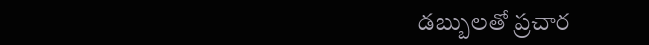డబ్బులతో ప్రచార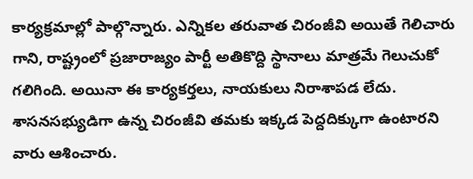కార్యక్రమాల్లో పాల్గొన్నారు. ఎన్నికల తరువాత చిరంజీవి అయితే గెలిచారు గాని, రాష్ట్రంలో ప్రజారాజ్యం పార్టీ అతికొద్ది స్థానాలు మాత్రమే గెలుచుకో గలిగింది. అయినా ఈ కార్యకర్తలు, నాయకులు నిరాశాపడ లేదు. శాసనసభ్యుడిగా ఉన్న చిరంజీవి తమకు ఇక్కడ పెద్దదిక్కుగా ఉంటారని వారు ఆశించారు.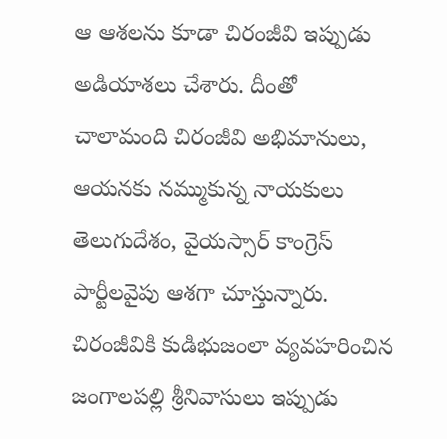ఆ ఆశలను కూడా చిరంజీవి ఇప్పుడు అడియాశలు చేశారు. దీంతో చాలామంది చిరంజీవి అభిమానులు, ఆయనకు నమ్ముకున్న నాయకులు తెలుగుదేశం, వైయస్సార్ కాంగ్రెస్ పార్టీలవైపు ఆశగా చూస్తున్నారు. చిరంజీవికి కుడిభుజంలా వ్యవహరించిన జంగాలపల్లి శ్రీనివాసులు ఇప్పుడు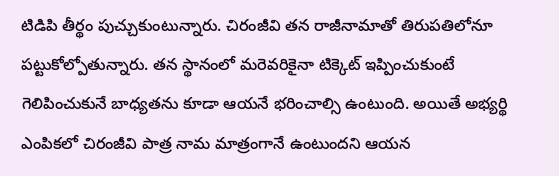టిడిపి తీర్థం పుచ్చుకుంటున్నారు. చిరంజీవి తన రాజీనామాతో తిరుపతిలోనూ పట్టుకోల్పోతున్నారు. తన స్థానంలో మరెవరికైనా టిక్కెట్ ఇప్పించుకుంటే గెలిపించుకునే బాధ్యతను కూడా ఆయనే భరించాల్సి ఉంటుంది. అయితే అభ్యర్థి ఎంపికలో చిరంజీవి పాత్ర నామ మాత్రంగానే ఉంటుందని ఆయన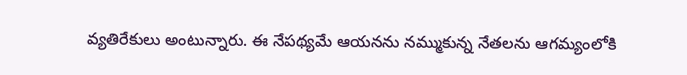వ్యతిరేకులు అంటున్నారు. ఈ నేపథ్యమే ఆయనను నమ్ముకున్న నేతలను ఆగమ్యంలోకి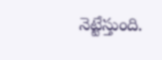నెట్టేస్తుంది.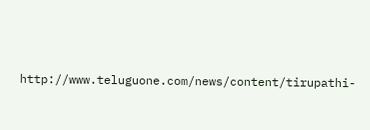http://www.teluguone.com/news/content/tirupathi-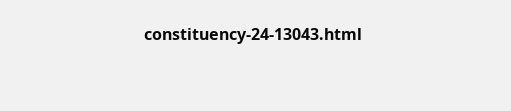constituency-24-13043.html